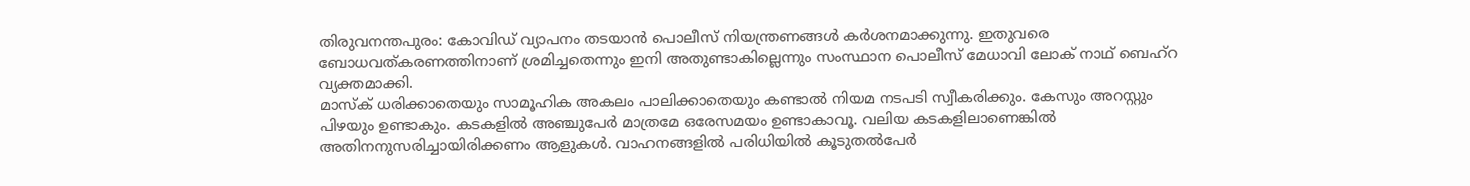തിരുവനന്തപുരം: കോവിഡ് വ്യാപനം തടയാൻ പൊലീസ് നിയന്ത്രണങ്ങൾ കർശനമാക്കുന്നു. ഇതുവരെ ബോധവത്കരണത്തിനാണ് ശ്രമിച്ചതെന്നും ഇനി അതുണ്ടാകില്ലെന്നും സംസ്ഥാന പൊലീസ് മേധാവി ലോക് നാഥ് ബെഹ്റ വ്യക്തമാക്കി.
മാസ്ക് ധരിക്കാതെയും സാമൂഹിക അകലം പാലിക്കാതെയും കണ്ടാൽ നിയമ നടപടി സ്വീകരിക്കും. കേസും അറസ്റ്റും പിഴയും ഉണ്ടാകും. കടകളിൽ അഞ്ചുപേർ മാത്രമേ ഒരേസമയം ഉണ്ടാകാവൂ. വലിയ കടകളിലാണെങ്കിൽ അതിനനുസരിച്ചായിരിക്കണം ആളുകൾ. വാഹനങ്ങളിൽ പരിധിയിൽ കൂടുതൽപേർ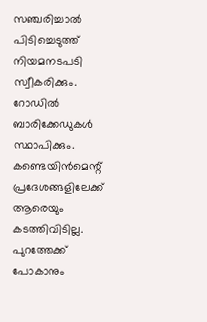സഞ്ചരിച്ചാൽ പിടിച്ചെടുത്ത് നിയമനടപടി സ്വീകരിക്കും. റോഡിൽ ബാരിക്കേഡുകൾ സ്ഥാപിക്കും. കണ്ടെയിൻമെന്റ് പ്രദേശങ്ങളിലേക്ക് ആരെയും കടത്തിവിടില്ല. പുറത്തേക്ക് പോകാനും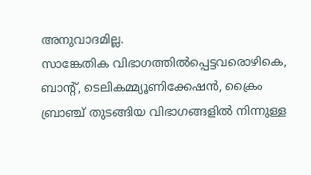അനുവാദമില്ല.
സാങ്കേതിക വിഭാഗത്തിൽപ്പെട്ടവരൊഴികെ, ബാന്റ്, ടെലികമ്മ്യൂണിക്കേഷൻ, ക്രൈം ബ്രാഞ്ച് തുടങ്ങിയ വിഭാഗങ്ങളിൽ നിന്നുള്ള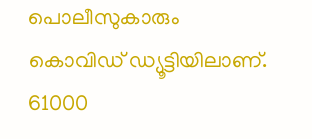പൊലീസുകാരും കൊവിഡ് ഡ്യൂട്ടിയിലാണ്. 61000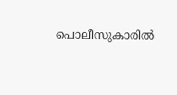പൊലീസുകാരിൽ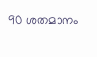90 ശതമാനം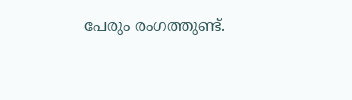പേരും രംഗത്തുണ്ട്.